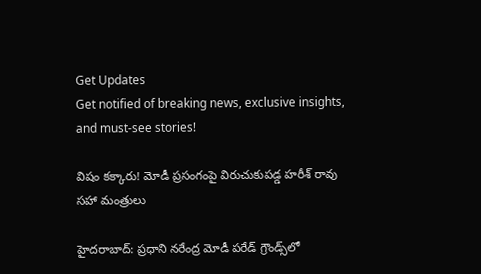Get Updates
Get notified of breaking news, exclusive insights, and must-see stories!

విషం కక్కారు! మోడీ ప్రసంగంపై విరుచుకుపడ్డ హరీశ్ రావు సహా మంత్రులు

హైదరాబాద్: ప్రధాని నరేంద్ర మోడీ పరేడ్ గ్రౌండ్స్‌లో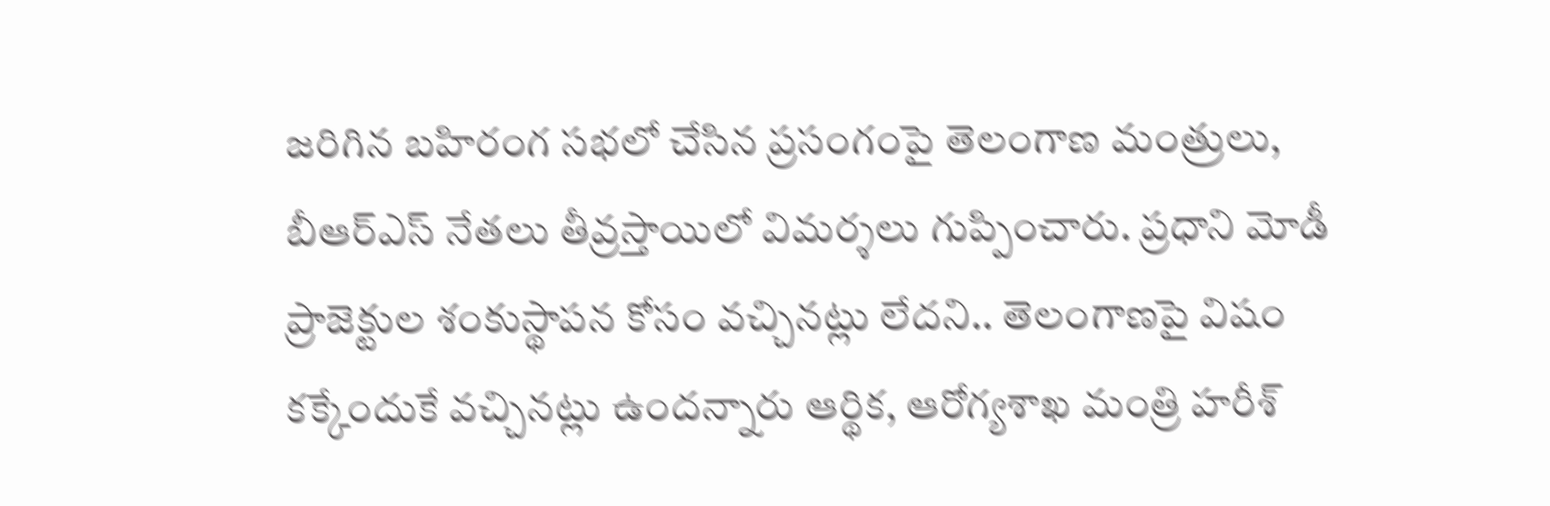జరిగిన బహిరంగ సభలో చేసిన ప్రసంగంపై తెలంగాణ మంత్రులు, బీఆర్ఎస్ నేతలు తీవ్రస్తాయిలో విమర్శలు గుప్పించారు. ప్రధాని మోడీ ప్రాజెక్టుల శంకుస్థాపన కోసం వచ్చినట్లు లేదని.. తెలంగాణపై విషం కక్కేందుకే వచ్చినట్లు ఉందన్నారు ఆర్థిక, ఆరోగ్యశాఖ మంత్రి హరీశ్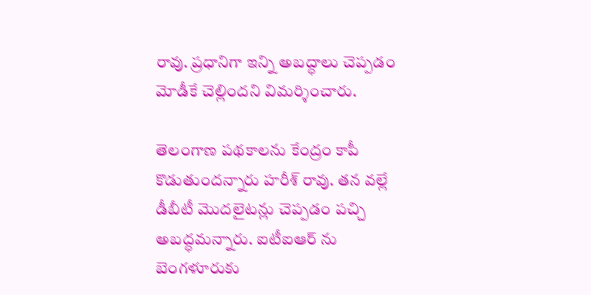రావు. ప్రధానిగా ఇన్ని అబద్ధాలు చెప్పడం మోడీకే చెల్లిందని విమర్శించారు.

తెలంగాణ పథకాలను కేంద్రం కాపీ కొడుతుందన్నారు హరీశ్ రావు. తన వల్లే డీబీటీ మొదలైటన్లు చెప్పడం పచ్చి అబద్ధమన్నారు. ఐటీఐఆర్ ను బెంగళూరుకు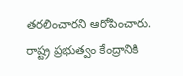తరలించారని ఆరోపించారు. రాష్ట్ర ప్రభుత్వం కేంద్రానికి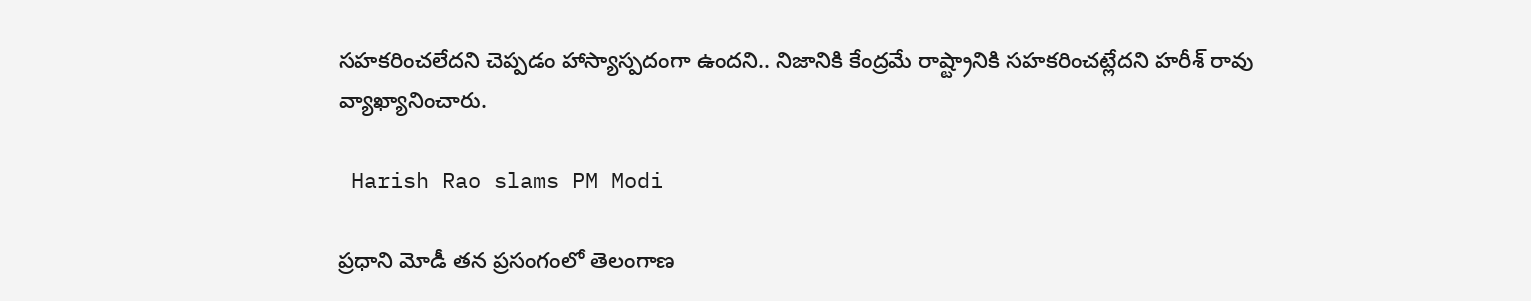సహకరించలేదని చెప్పడం హాస్యాస్పదంగా ఉందని.. నిజానికి కేంద్రమే రాష్ట్రానికి సహకరించట్లేదని హరీశ్ రావు వ్యాఖ్యానించారు.

 Harish Rao slams PM Modi

ప్రధాని మోడీ తన ప్రసంగంలో తెలంగాణ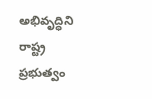అభివృద్ధిని రాష్ట్ర ప్రభుత్వం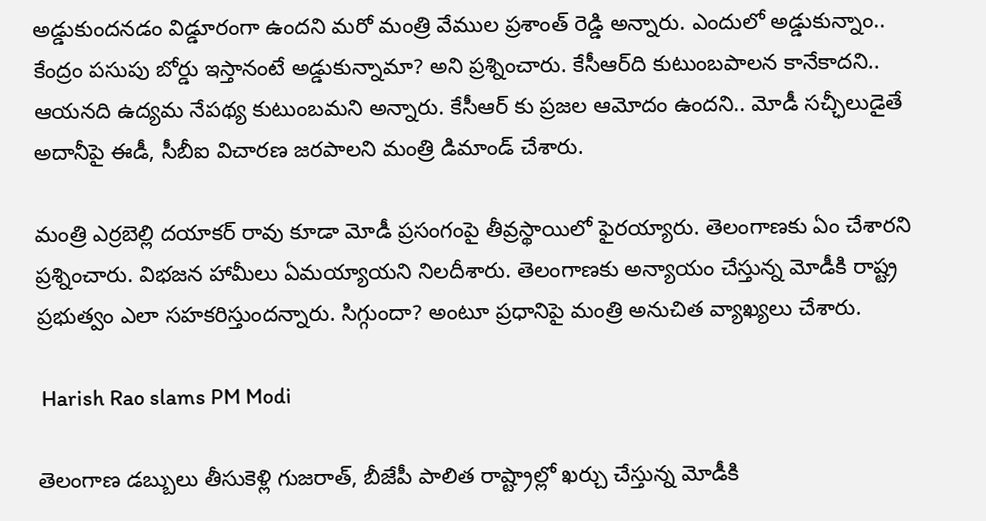అడ్డుకుందనడం విడ్డూరంగా ఉందని మరో మంత్రి వేముల ప్రశాంత్ రెడ్డి అన్నారు. ఎందులో అడ్డుకున్నాం.. కేంద్రం పసుపు బోర్డు ఇస్తానంటే అడ్డుకున్నామా? అని ప్రశ్నించారు. కేసీఆర్‌ది కుటుంబపాలన కానేకాదని.. ఆయనది ఉద్యమ నేపథ్య కుటుంబమని అన్నారు. కేసీఆర్ కు ప్రజల ఆమోదం ఉందని.. మోడీ సచ్ఛీలుడైతే అదానీపై ఈడీ, సీబీఐ విచారణ జరపాలని మంత్రి డిమాండ్ చేశారు.

మంత్రి ఎర్రబెల్లి దయాకర్ రావు కూడా మోడీ ప్రసంగంపై తీవ్రస్థాయిలో ఫైరయ్యారు. తెలంగాణకు ఏం చేశారని ప్రశ్నించారు. విభజన హామీలు ఏమయ్యాయని నిలదీశారు. తెలంగాణకు అన్యాయం చేస్తున్న మోడీకి రాష్ట్ర ప్రభుత్వం ఎలా సహకరిస్తుందన్నారు. సిగ్గుందా? అంటూ ప్రధానిపై మంత్రి అనుచిత వ్యాఖ్యలు చేశారు.

 Harish Rao slams PM Modi

తెలంగాణ డబ్బులు తీసుకెళ్లి గుజరాత్, బీజేపీ పాలిత రాష్ట్రాల్లో ఖర్చు చేస్తున్న మోడీకి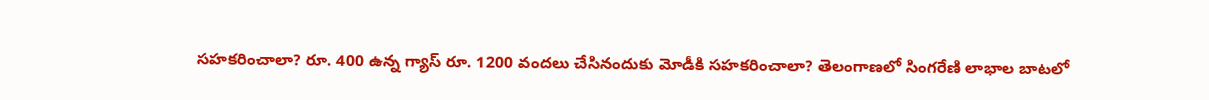సహకరించాలా? రూ. 400 ఉన్న గ్యాస్ రూ. 1200 వందలు చేసినందుకు మోడీకి సహకరించాలా? తెలంగాణలో సింగరేణి లాభాల బాటలో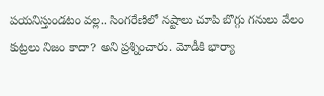పయనిస్తుండటం వల్ల.. సింగరేణిలో నష్టాలు చూపి బొగ్గు గనులు వేలం కుట్రలు నిజం కాదా? అని ప్రశ్నించారు. మోడీకి భార్యా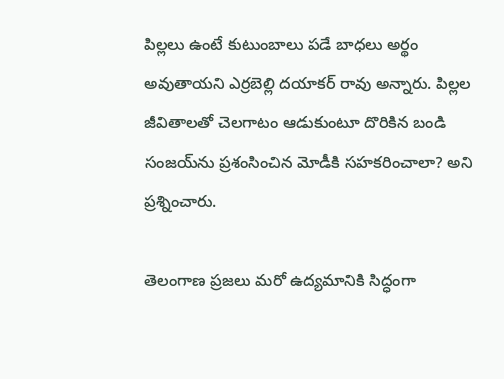పిల్లలు ఉంటే కుటుంబాలు పడే బాధలు అర్థం అవుతాయని ఎర్రబెల్లి దయాకర్ రావు అన్నారు. పిల్లల జీవితాలతో చెలగాటం ఆడుకుంటూ దొరికిన బండి సంజయ్‌ను ప్రశంసించిన మోడీకి సహకరించాలా? అని ప్రశ్నించారు.

తెలంగాణ ప్రజలు మరో ఉద్యమానికి సిద్ధంగా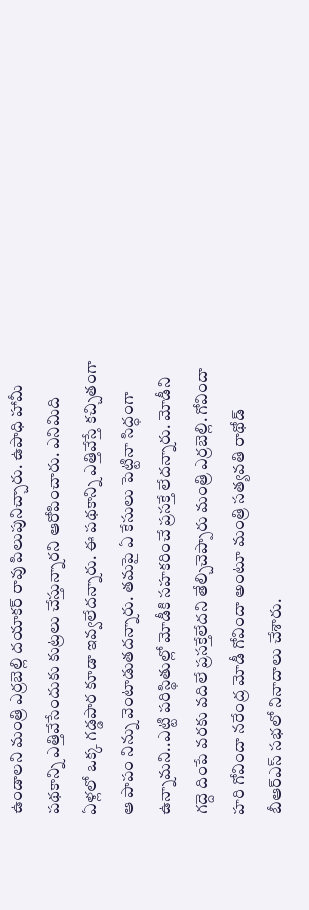ఉండాలని మంత్రి ఎర్రబెల్లి దయాకర్ రావు పిలుపునిచ్చారు. ఉపాధి హామీ పథకాన్ని ఎత్తివేసేందుకు కుట్రలు చేస్తున్నారని ఆరోపించారు. ఎనిమిది ఏళ్లలో ఒక్క గడ్డపార కూడా ఇవ్వలేదన్నారు. ఈ పథకాన్ని ఎత్తివేస్తే కచ్చితంగా ఆ పాపం నిన్ను వెంటాడుతదన్నారు. తమపై ఏ కేసులు పెట్టినా సిద్ధంగా ఉన్నామని..ఎట్టి పరిస్థితుల్లో మోడీకి సహకరించే ప్రసక్తే లేదన్నారు. మోడీని గద్దె దింపే వరకు వదిలే ప్రసక్తేలేదని తేల్చిచెప్పారు మంత్రి ఎర్రబెల్లి. గోవిందా హరి గోవిందా నరేంద్ర మోడీ గోవిందా అంటూ మంత్రి సత్యవతి రాథోడ్ బీఆర్ఎస్ సభలో నినాదాలు చేశారు.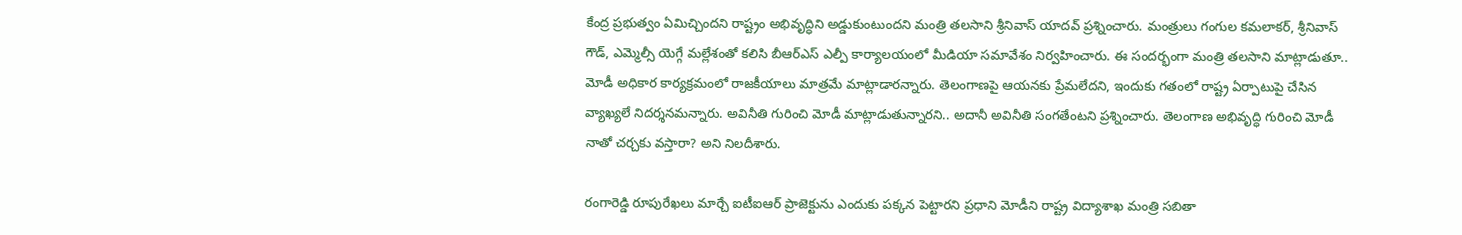కేంద్ర ప్రభుత్వం ఏమిచ్చిందని రాష్ట్రం అభివృద్ధిని అడ్డుకుంటుందని మంత్రి తలసాని శ్రీనివాస్‌ యాదవ్‌ ప్రశ్నించారు. మంత్రులు గంగుల కమలాకర్‌, శ్రీనివాస్‌ గౌడ్‌, ఎమ్మెల్సీ యెగ్గే మల్లేశంతో కలిసి బీఆర్‌ఎస్‌ ఎల్పీ కార్యాలయంలో మీడియా సమావేశం నిర్వహించారు. ఈ సందర్భంగా మంత్రి తలసాని మాట్లాడుతూ.. మోడీ అధికార కార్యక్రమంలో రాజకీయాలు మాత్రమే మాట్లాడారన్నారు. తెలంగాణపై ఆయనకు ప్రేమలేదని, ఇందుకు గతంలో రాష్ట్ర ఏర్పాటుపై చేసిన వ్యాఖ్యలే నిదర్శనమన్నారు. అవినీతి గురించి మోడీ మాట్లాడుతున్నారని.. అదానీ అవినీతి సంగతేంటని ప్రశ్నించారు. తెలంగాణ అభివృద్ధి గురించి మోడీ నాతో చర్చకు వస్తారా? అని నిలదీశారు.

రంగారెడ్డి రూపురేఖ‌లు మార్చే ఐటీఐఆర్ ప్రాజెక్టును ఎందుకు ప‌క్క‌న పెట్టార‌ని ప్ర‌ధాని మోడీని రాష్ట్ర విద్యాశాఖ మంత్రి స‌బితా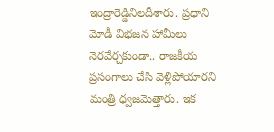ఇంద్రారెడ్డినిల‌దీశారు. ప్ర‌ధాని మోడీ విభ‌జ‌న హామీలు నెర‌వేర్చకుండా.. రాజ‌కీయ ప్ర‌సంగాలు చేసి వెళ్లిపోయార‌ని మంత్రి ధ్వ‌జ‌మెత్తారు. ఇక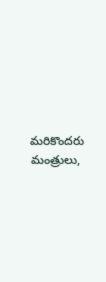మరికొందరు మంత్రులు,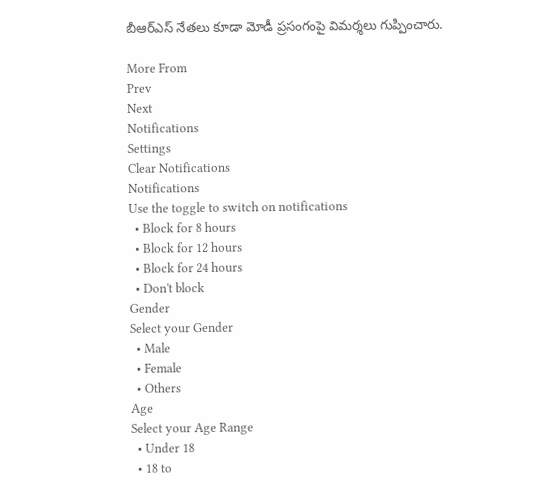బీఆర్ఎస్ నేతలు కూడా మోడీ ప్రసంగంపై విమర్శలు గుప్పించారు.

More From
Prev
Next
Notifications
Settings
Clear Notifications
Notifications
Use the toggle to switch on notifications
  • Block for 8 hours
  • Block for 12 hours
  • Block for 24 hours
  • Don't block
Gender
Select your Gender
  • Male
  • Female
  • Others
Age
Select your Age Range
  • Under 18
  • 18 to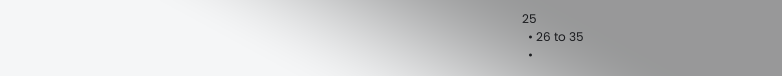25
  • 26 to 35
  •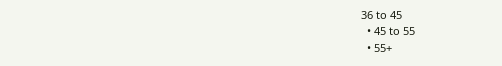36 to 45
  • 45 to 55
  • 55+